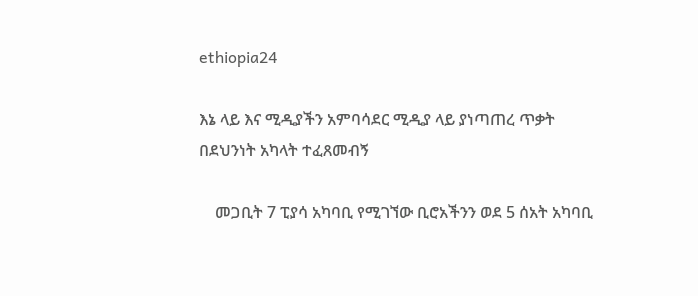ethiopia24

እኔ ላይ እና ሚዲያችን አምባሳደር ሚዲያ ላይ ያነጣጠረ ጥቃት በደህንነት አካላት ተፈጸመብኝ

    መጋቢት 7 ፒያሳ አካባቢ የሚገኘው ቢሮአችንን ወደ 5 ሰአት አካባቢ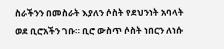ስራችንን በመስራት እያለን ሶስት የደህንነት አባላት ወደ ቢሮአችን ገቡ። ቢሮ ውስጥ ሶስት ነበርን ለነሱ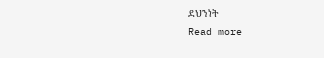ደህንነት
Read more